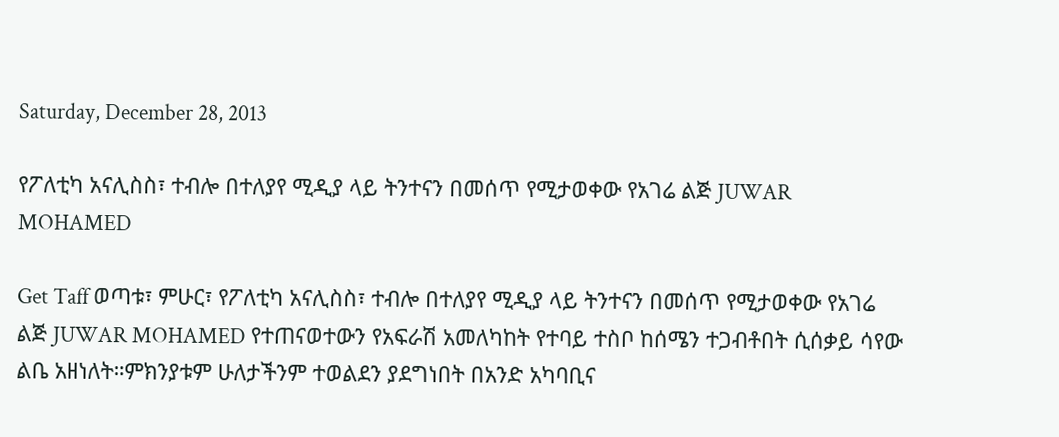Saturday, December 28, 2013

የፖለቲካ አናሊስስ፣ ተብሎ በተለያየ ሚዲያ ላይ ትንተናን በመሰጥ የሚታወቀው የአገሬ ልጅ JUWAR MOHAMED

Get Taff ወጣቱ፣ ምሁር፣ የፖለቲካ አናሊስስ፣ ተብሎ በተለያየ ሚዲያ ላይ ትንተናን በመሰጥ የሚታወቀው የአገሬ ልጅ JUWAR MOHAMED የተጠናወተውን የአፍራሽ አመለካከት የተባይ ተስቦ ከሰሜን ተጋብቶበት ሲሰቃይ ሳየው ልቤ አዘነለት።ምክንያቱም ሁለታችንም ተወልደን ያደግነበት በአንድ አካባቢና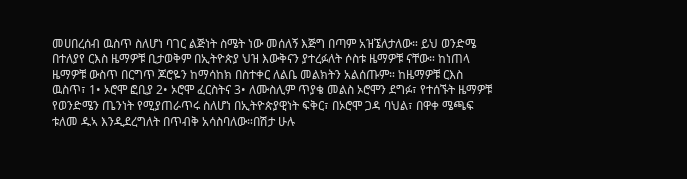መሀበረሰብ ዉስጥ ስለሆነ ባገር ልጅነት ስሜት ነው መሰለኝ እጅግ በጣም አዝኜለታለው። ይህ ወንድሜ በተለያየ ርእስ ዜማዎቹ ቢታወቅም በኢትዮጵያ ህዝ እውቅናን ያተረፉለት ሶስቱ ዜማዎቹ ናቸው። ከነጠላ ዜማዎቹ ውስጥ በርግጥ ጆሮዬን ከማሳከክ በስተቀር ለልቤ መልክትን አልሰጡም። ከዜማዎቹ ርእስ ዉስጥ፣ 1• ኦሮሞ ፎቢያ 2• ኦሮሞ ፈርስትና 3• ለሙስሊም ጥያቄ መልስ ኦሮሞን ደግፉ፣ የተሰኙት ዜማዎቹ የወንድሜን ጤንነት የሚያጠራጥሩ ስለሆነ በኢትዮጵያዊነት ፍቅር፣ በኦሮሞ ጋዳ ባህል፣ በዋቀ ሜጫፍ ቱለመ ዱኣ እንዲደረግለት በጥብቅ አሳስባለው።በሽታ ሁሉ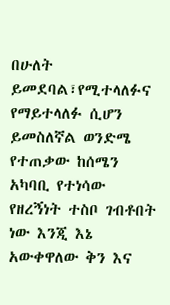በሁለት ይመደባል፣የሚተላለፉና የማይተላለፉ ሲሆን ይመስለኛል ወንድሜ የተጠቃው ከሰሜን አካባቢ የተነሳው የዘረኝነት ተስቦ ገብቶበት ነው እንጂ እኔ አውቀዋለው ቅን እና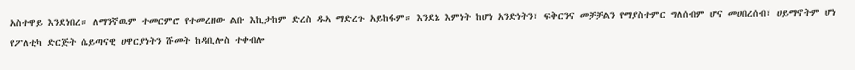አስተዋይ እንደነበረ። ለማንኛዉም ተመርምሮ የተመረዘው ልቡ እኪታከም ድረስ ዱኣ ማድረጉ አይከፋም። እንደኔ እምነት ከሆነ አንድነትን፣ ፍቅርንና መቻቻልን የማያስተምር ግለሰብም ሆና መሀበረሰብ፣ ሀይማኖትም ሆነ የፖለቲካ ድርጅት ሴይጣናዊ ሀዋርያነትን ሹመት ከዳቢሎስ ተቀብሎ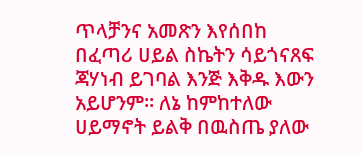ጥላቻንና አመጽን እየሰበከ በፈጣሪ ሀይል ስኬትን ሳይጎናጸፍ ጃሃነብ ይገባል እንጅ እቅዱ እውን አይሆንም። ለኔ ከምከተለው ሀይማኖት ይልቅ በዉስጤ ያለው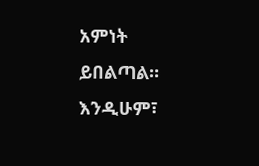አምነት ይበልጣል። እንዲሁም፣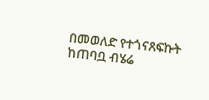በመወለድ የተጎናጸፍኩት ከጠባቧ ብሄሬ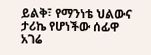ይልቅ፣ የማንነቴ ህልውና ታሪኬ የሆነችው ሰፊዋ አገሬ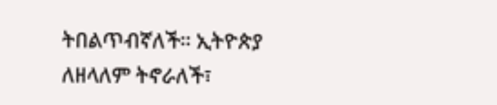ትበልጥብኛለች። ኢትዮጵያ ለዘላለም ትኖራለች፣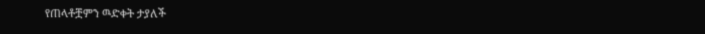የጠላቶቿምን ዉድቀት ታያለች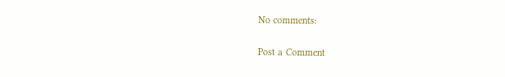No comments:

Post a Comment